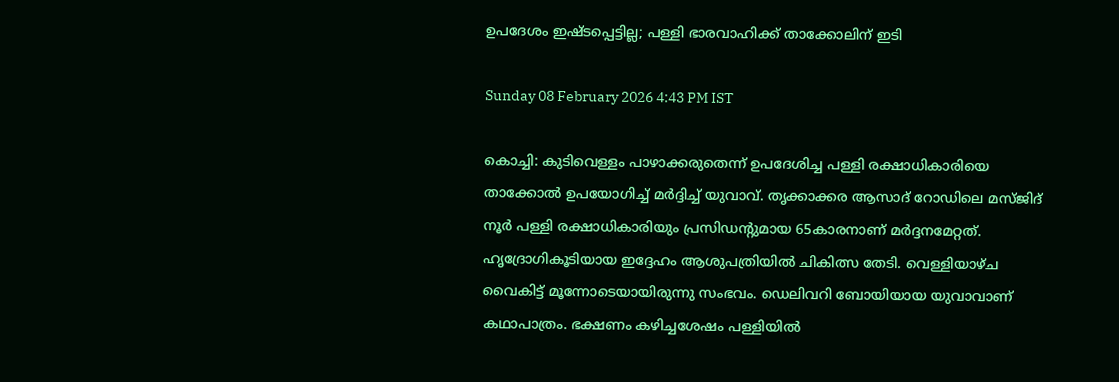ഉപദേശം ഇഷ്ടപ്പെട്ടില്ല; പള്ളി ഭാരവാഹിക്ക് താക്കോലിന് ഇടി

Sunday 08 February 2026 4:43 PM IST

കൊച്ചി: കുടിവെള്ളം പാഴാക്കരുതെന്ന് ഉപദേശിച്ച പള്ളി രക്ഷാധികാരിയെ താക്കോൽ ഉപയോഗിച്ച് മർദ്ദിച്ച് യുവാവ്. തൃക്കാക്കര ആസാദ് റോഡിലെ മസ്ജിദ് നൂർ പള്ളി രക്ഷാധികാരിയും പ്രസിഡന്റുമായ 65കാരനാണ് മർദ്ദനമേറ്റത്. ഹൃദ്രോഗികൂടിയായ ഇദ്ദേഹം ആശുപത്രിയിൽ ചികിത്സ തേടി. വെള്ളിയാഴ്ച വൈകിട്ട് മൂന്നോടെയായിരുന്നു സംഭവം. ഡെലിവറി ബോയിയായ യുവാവാണ് കഥാപാത്രം. ഭക്ഷണം കഴിച്ചശേഷം പള്ളിയിൽ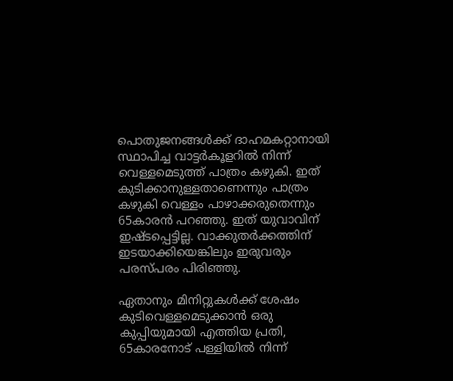പൊതുജനങ്ങൾക്ക് ദാഹമകറ്റാനായി സ്ഥാപിച്ച വാട്ടർകൂളറിൽ നിന്ന് വെള്ളമെടുത്ത് പാത്രം കഴുകി. ഇത് കുടിക്കാനുള്ളതാണെന്നും പാത്രം കഴുകി വെള്ളം പാഴാക്കരുതെന്നും 65കാരൻ പറഞ്ഞു. ഇത് യുവാവിന് ഇഷ്ടപ്പെട്ടില്ല. വാക്കുതർക്കത്തിന് ഇടയാക്കിയെങ്കിലും ഇരുവരും പരസ്പരം പിരിഞ്ഞു.

ഏതാനും മിനിറ്റുകൾക്ക് ശേഷം കുടിവെള്ളമെടുക്കാൻ ഒരു കുപ്പിയുമായി എത്തിയ പ്രതി, 65കാരനോട് പള്ളിയിൽ നിന്ന്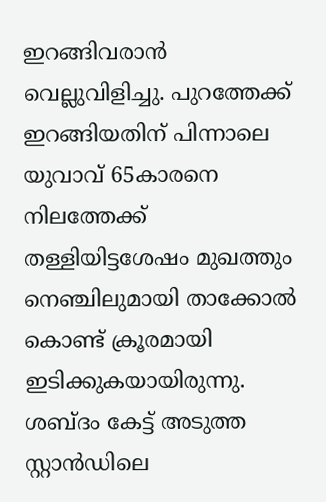ഇറങ്ങിവരാൻ വെല്ലുവിളിച്ചു. പുറത്തേക്ക് ഇറങ്ങിയതിന് പിന്നാലെ യുവാവ് 65കാരനെ നിലത്തേക്ക് തള്ളിയിട്ടശേഷം മുഖത്തും നെഞ്ചിലുമായി താക്കോൽ കൊണ്ട് ക്രൂരമായി ഇടിക്കുകയായിരുന്നു. ശബ്ദം കേട്ട് അടുത്ത സ്റ്റാൻഡിലെ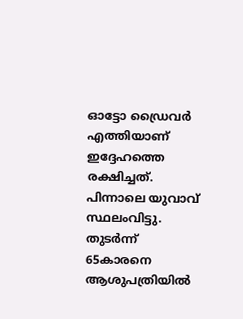ഓട്ടോ ഡ്രൈവർ എത്തിയാണ് ഇദ്ദേഹത്തെ രക്ഷിച്ചത്. പിന്നാലെ യുവാവ് സ്ഥലംവിട്ടു. തുടർന്ന് 65കാരനെ ആശുപത്രിയിൽ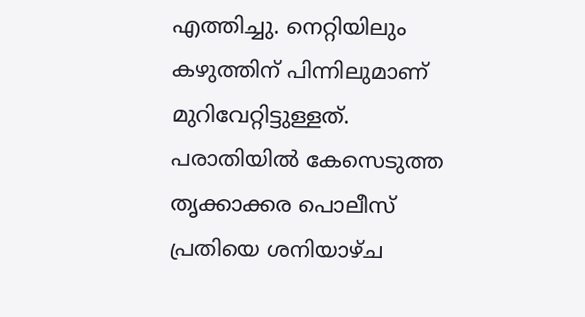എത്തിച്ചു. നെറ്റിയിലും കഴുത്തിന് പിന്നിലുമാണ് മുറിവേറ്റിട്ടുള്ളത്. പരാതിയിൽ കേസെടുത്ത തൃക്കാക്കര പൊലീസ് പ്രതിയെ ശനിയാഴ്ച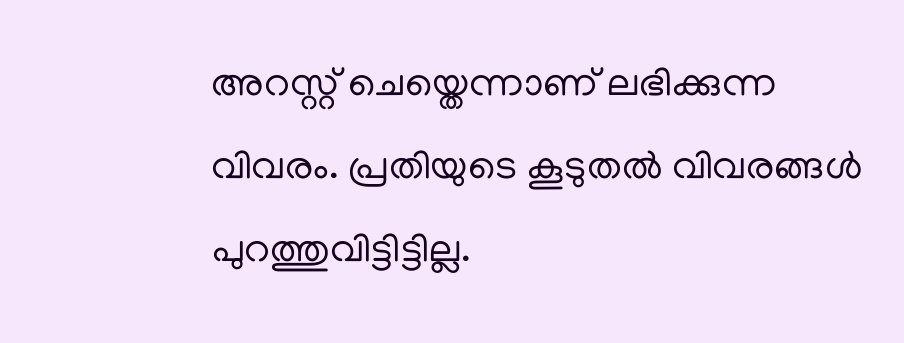അറസ്റ്റ് ചെയ്തെന്നാണ് ലഭിക്കുന്ന വിവരം. പ്രതിയുടെ കൂടുതൽ വിവരങ്ങൾ പുറത്തുവിട്ടിട്ടില്ല.